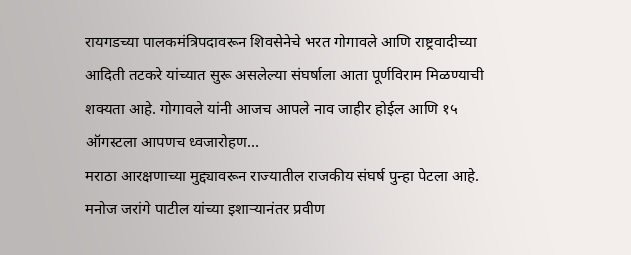रायगडच्या पालकमंत्रिपदावरून शिवसेनेचे भरत गोगावले आणि राष्ट्रवादीच्या आदिती तटकरे यांच्यात सुरू असलेल्या संघर्षाला आता पूर्णविराम मिळण्याची शक्यता आहे. गोगावले यांनी आजच आपले नाव जाहीर होईल आणि १५ ऑगस्टला आपणच ध्वजारोहण…
मराठा आरक्षणाच्या मुद्द्यावरून राज्यातील राजकीय संघर्ष पुन्हा पेटला आहे. मनोज जरांगे पाटील यांच्या इशाऱ्यानंतर प्रवीण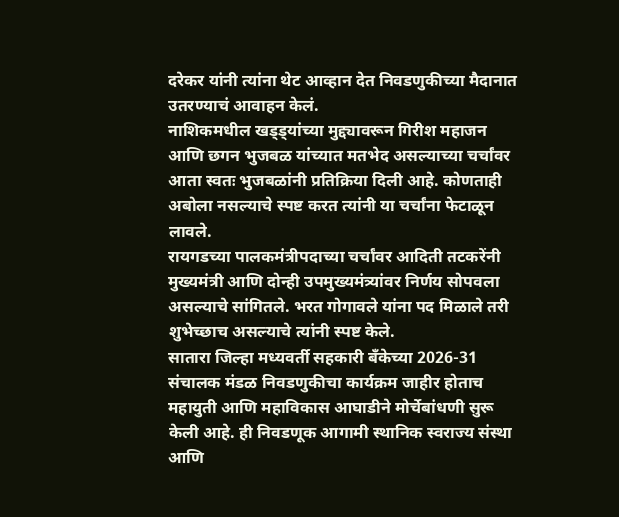दरेकर यांनी त्यांना थेट आव्हान देत निवडणुकीच्या मैदानात उतरण्याचं आवाहन केलं.
नाशिकमधील खड्ड्यांच्या मुद्द्यावरून गिरीश महाजन आणि छगन भुजबळ यांच्यात मतभेद असल्याच्या चर्चांवर आता स्वतः भुजबळांनी प्रतिक्रिया दिली आहे. कोणताही अबोला नसल्याचे स्पष्ट करत त्यांनी या चर्चांना फेटाळून लावले.
रायगडच्या पालकमंत्रीपदाच्या चर्चांवर आदिती तटकरेंनी मुख्यमंत्री आणि दोन्ही उपमुख्यमंत्र्यांवर निर्णय सोपवला असल्याचे सांगितले. भरत गोगावले यांना पद मिळाले तरी शुभेच्छाच असल्याचे त्यांनी स्पष्ट केले.
सातारा जिल्हा मध्यवर्ती सहकारी बँकेच्या 2026-31 संचालक मंडळ निवडणुकीचा कार्यक्रम जाहीर होताच महायुती आणि महाविकास आघाडीने मोर्चेबांधणी सुरू केली आहे. ही निवडणूक आगामी स्थानिक स्वराज्य संस्था आणि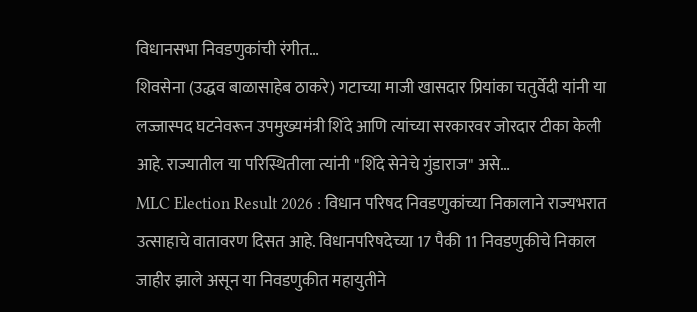विधानसभा निवडणुकांची रंगीत…
शिवसेना (उद्धव बाळासाहेब ठाकरे) गटाच्या माजी खासदार प्रियांका चतुर्वेदी यांनी या लज्जास्पद घटनेवरून उपमुख्यमंत्री शिंदे आणि त्यांच्या सरकारवर जोरदार टीका केली आहे. राज्यातील या परिस्थितीला त्यांनी "शिंदे सेनेचे गुंडाराज" असे…
MLC Election Result 2026 : विधान परिषद निवडणुकांच्या निकालाने राज्यभरात उत्साहाचे वातावरण दिसत आहे. विधानपरिषदेच्या 17 पैकी 11 निवडणुकीचे निकाल जाहीर झाले असून या निवडणुकीत महायुतीने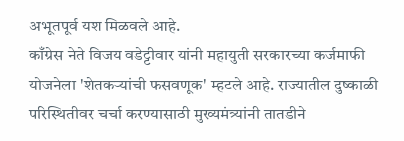अभूतपूर्व यश मिळवले आहे.
काँग्रेस नेते विजय वडेट्टीवार यांनी महायुती सरकारच्या कर्जमाफी योजनेला 'शेतकऱ्यांची फसवणूक' म्हटले आहे. राज्यातील दुष्काळी परिस्थितीवर चर्चा करण्यासाठी मुख्यमंत्र्यांनी तातडीने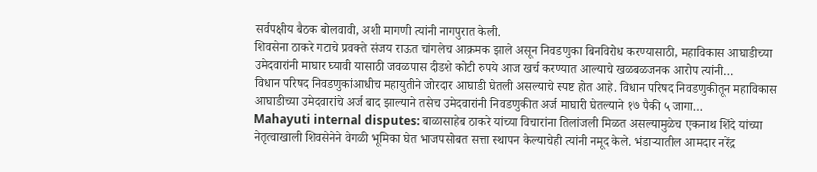सर्वपक्षीय बैठक बोलवावी, अशी मागणी त्यांनी नागपुरात केली.
शिवसेना ठाकरे गटाचे प्रवक्ते संजय राऊत चांगलेच आक्रमक झाले असून निवडणुका बिनविरोध करण्यासाठी, महाविकास आघाडीच्या उमेदवारांनी माघार घ्यावी यासाठी जवळपास दीडशे कोटी रुपये आज खर्च करण्यात आल्याचे खळबळजनक आरोप त्यांनी…
विधान परिषद निवडणुकांआधीच महायुतीने जोरदार आघाडी घेतली असल्याचे स्पष्ट होत आहे. विधान परिषद निवडणुकीतून महाविकास आघाडीच्या उमेदवारांचे अर्ज बाद झाल्याने तसेच उमेदवारांनी निवडणुकीत अर्ज माघारी घेतल्याने १७ पैकी ५ जागा…
Mahayuti internal disputes: बाळासाहेब ठाकरे यांच्या विचारांना तिलांजली मिळत असल्यामुळेच एकनाथ शिंदे यांच्या नेतृत्वाखाली शिवसेनेने वेगळी भूमिका घेत भाजपसोबत सत्ता स्थापन केल्याचेही त्यांनी नमूद केले. भंडाऱ्यातील आमदार नरेंद्र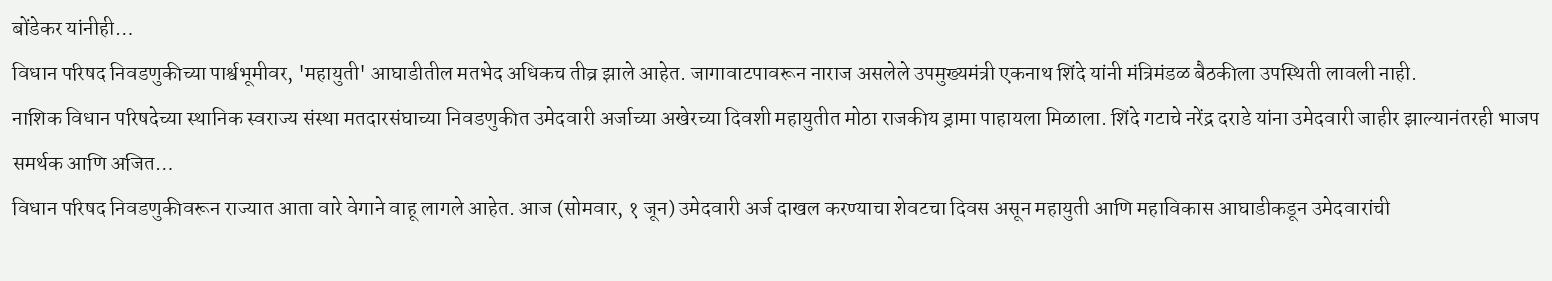बोंडेकर यांनीही…
विधान परिषद निवडणुकीच्या पार्श्वभूमीवर, 'महायुती' आघाडीतील मतभेद अधिकच तीव्र झाले आहेत. जागावाटपावरून नाराज असलेले उपमुख्यमंत्री एकनाथ शिंदे यांनी मंत्रिमंडळ बैठकीला उपस्थिती लावली नाही.
नाशिक विधान परिषदेच्या स्थानिक स्वराज्य संस्था मतदारसंघाच्या निवडणुकीत उमेदवारी अर्जाच्या अखेरच्या दिवशी महायुतीत मोठा राजकीय ड्रामा पाहायला मिळाला. शिंदे गटाचे नरेंद्र दराडे यांना उमेदवारी जाहीर झाल्यानंतरही भाजप समर्थक आणि अजित…
विधान परिषद निवडणुकीवरून राज्यात आता वारे वेगाने वाहू लागले आहेत. आज (सोमवार, १ जून) उमेदवारी अर्ज दाखल करण्याचा शेवटचा दिवस असून महायुती आणि महाविकास आघाडीकडून उमेदवारांची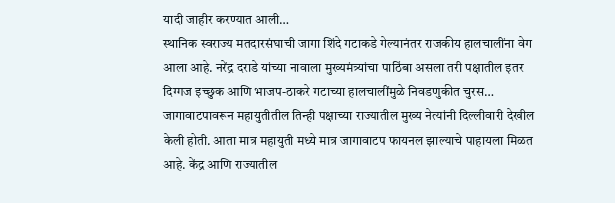यादी जाहीर करण्यात आली…
स्थानिक स्वराज्य मतदारसंघाची जागा शिंदे गटाकडे गेल्यानंतर राजकीय हालचालींना वेग आला आहे. नरेंद्र दराडे यांच्या नावाला मुख्यमंत्र्यांचा पाठिंबा असला तरी पक्षातील इतर दिग्गज इच्छुक आणि भाजप-ठाकरे गटाच्या हालचालींमुळे निवडणुकीत चुरस…
जागावाटपावरून महायुतीतील तिन्ही पक्षाच्या राज्यातील मुख्य नेत्यांनी दिल्लीवारी देखील केली होती. आता मात्र महायुती मध्ये मात्र जागावाटप फायनल झाल्याचे पाहायला मिळत आहे. केंद्र आणि राज्यातील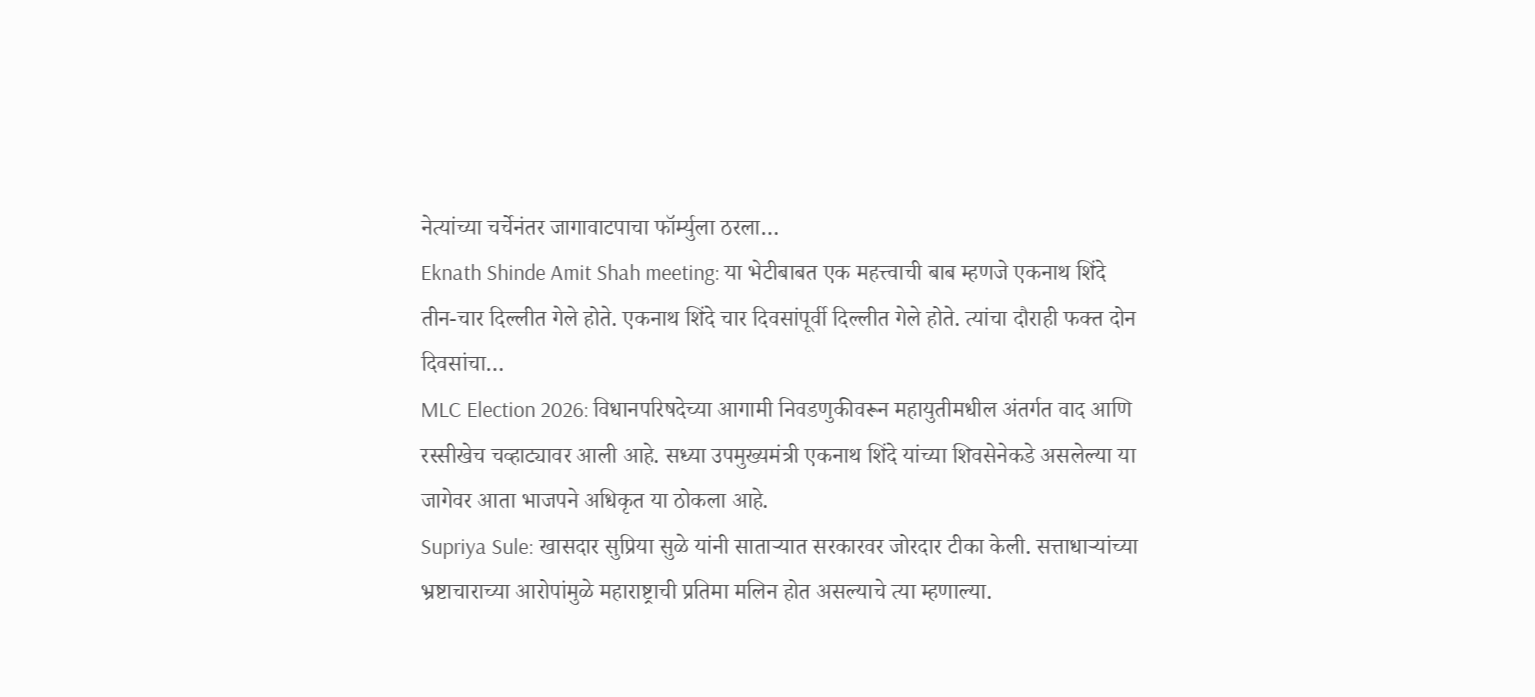नेत्यांच्या चर्चेनंतर जागावाटपाचा फॉर्म्युला ठरला…
Eknath Shinde Amit Shah meeting: या भेटीबाबत एक महत्त्वाची बाब म्हणजे एकनाथ शिंदे तीन-चार दिल्लीत गेले होते. एकनाथ शिंदे चार दिवसांपूर्वी दिल्लीत गेले होते. त्यांचा दौराही फक्त दोन दिवसांचा…
MLC Election 2026: विधानपरिषदेच्या आगामी निवडणुकीवरून महायुतीमधील अंतर्गत वाद आणि रस्सीखेच चव्हाट्यावर आली आहे. सध्या उपमुख्यमंत्री एकनाथ शिंदे यांच्या शिवसेनेकडे असलेल्या या जागेवर आता भाजपने अधिकृत या ठोकला आहे.
Supriya Sule: खासदार सुप्रिया सुळे यांनी साताऱ्यात सरकारवर जोरदार टीका केली. सत्ताधाऱ्यांच्या भ्रष्टाचाराच्या आरोपांमुळे महाराष्ट्राची प्रतिमा मलिन होत असल्याचे त्या म्हणाल्या.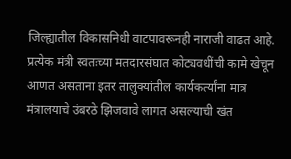जिल्ह्यातील विकासनिधी वाटपावरूनही नाराजी वाढत आहे. प्रत्येक मंत्री स्वतःच्या मतदारसंघात कोट्यवधींची कामे खेचून आणत असताना इतर तालुक्यांतील कार्यकर्त्यांना मात्र मंत्रालयाचे उंबरठे झिजवावे लागत असल्याची खंत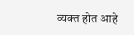व्यक्त होत आहे